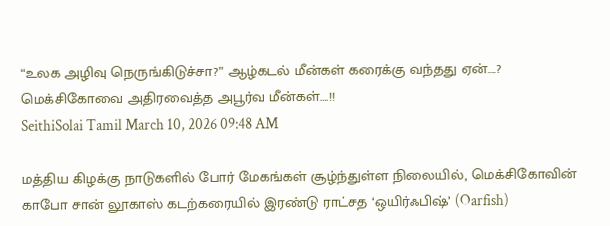“உலக அழிவு நெருங்கிடுச்சா?” ஆழ்கடல் மீன்கள் கரைக்கு வந்தது ஏன்….? மெக்சிகோவை அதிரவைத்த அபூர்வ மீன்கள்….!!
SeithiSolai Tamil March 10, 2026 09:48 AM

மத்திய கிழக்கு நாடுகளில் போர் மேகங்கள் சூழ்ந்துள்ள நிலையில், மெக்சிகோவின் காபோ சான் லூகாஸ் கடற்கரையில் இரண்டு ராட்சத ‘ஒயிர்ஃபிஷ்’ (Oarfish)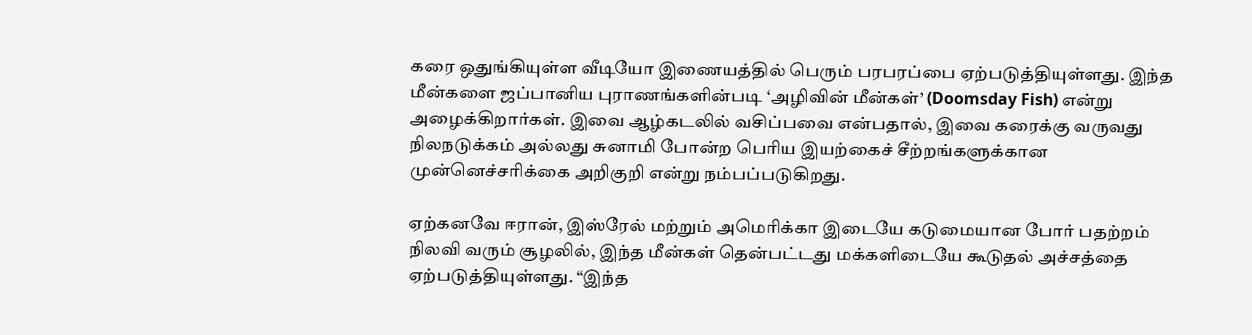கரை ஒதுங்கியுள்ள வீடியோ இணையத்தில் பெரும் பரபரப்பை ஏற்படுத்தியுள்ளது. இந்த மீன்களை ஜப்பானிய புராணங்களின்படி ‘அழிவின் மீன்கள்’ (Doomsday Fish) என்று அழைக்கிறார்கள். இவை ஆழ்கடலில் வசிப்பவை என்பதால், இவை கரைக்கு வருவது நிலநடுக்கம் அல்லது சுனாமி போன்ற பெரிய இயற்கைச் சீற்றங்களுக்கான முன்னெச்சரிக்கை அறிகுறி என்று நம்பப்படுகிறது.

ஏற்கனவே ஈரான், இஸ்ரேல் மற்றும் அமெரிக்கா இடையே கடுமையான போர் பதற்றம் நிலவி வரும் சூழலில், இந்த மீன்கள் தென்பட்டது மக்களிடையே கூடுதல் அச்சத்தை ஏற்படுத்தியுள்ளது. “இந்த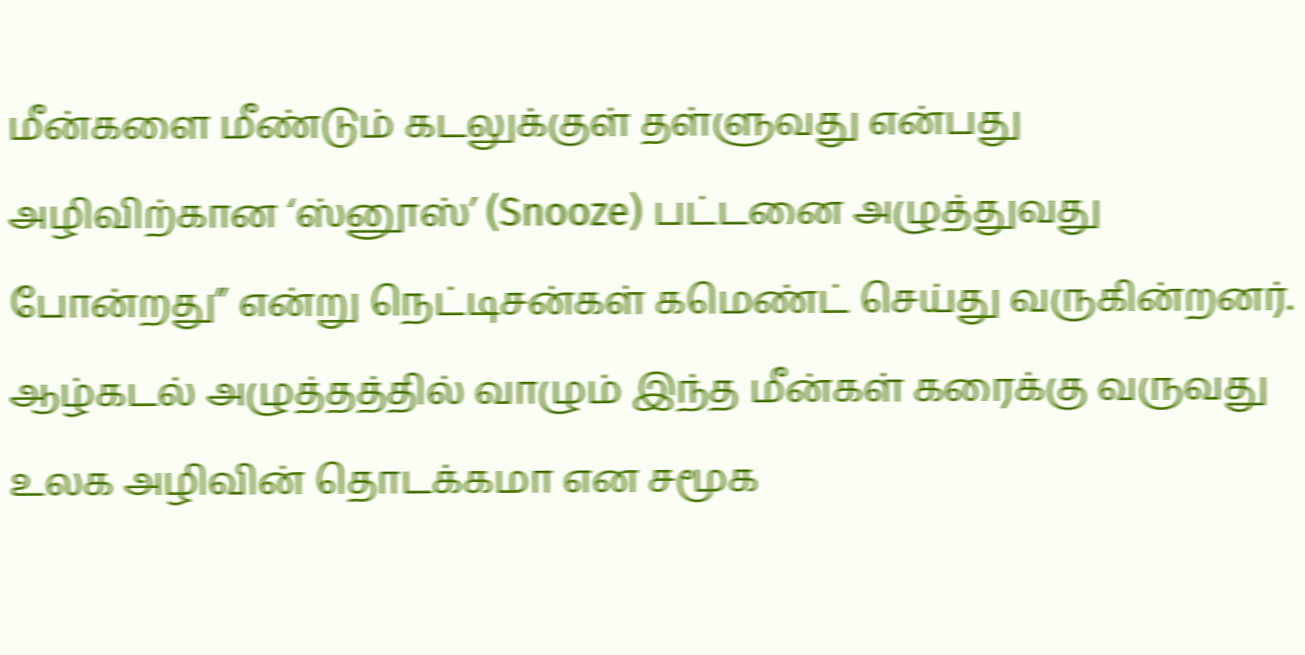மீன்களை மீண்டும் கடலுக்குள் தள்ளுவது என்பது அழிவிற்கான ‘ஸ்னூஸ்’ (Snooze) பட்டனை அழுத்துவது போன்றது” என்று நெட்டிசன்கள் கமெண்ட் செய்து வருகின்றனர். ஆழ்கடல் அழுத்தத்தில் வாழும் இந்த மீன்கள் கரைக்கு வருவது உலக அழிவின் தொடக்கமா என சமூக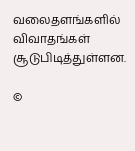வலைதளங்களில் விவாதங்கள் சூடுபிடித்துள்ளன.

©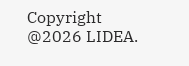Copyright @2026 LIDEA.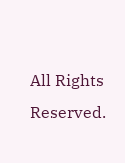All Rights Reserved.